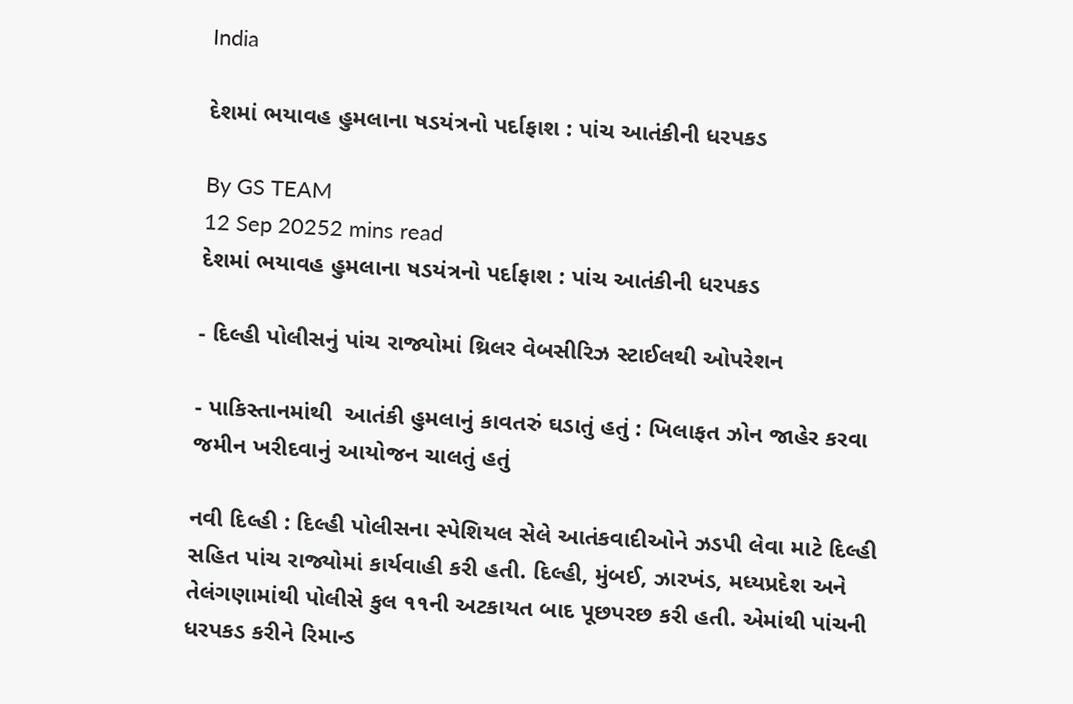India

દેશમાં ભયાવહ હુમલાના ષડયંત્રનો પર્દાફાશ : પાંચ આતંકીની ધરપકડ

By GS TEAM
12 Sep 20252 mins read
દેશમાં ભયાવહ હુમલાના ષડયંત્રનો પર્દાફાશ : પાંચ આતંકીની ધરપકડ

- દિલ્હી પોલીસનું પાંચ રાજ્યોમાં થ્રિલર વેબસીરિઝ સ્ટાઈલથી ઓપરેશન

- પાકિસ્તાનમાંથી  આતંકી હુમલાનું કાવતરું ઘડાતું હતું : ખિલાફત ઝોન જાહેર કરવા જમીન ખરીદવાનું આયોજન ચાલતું હતું

નવી દિલ્હી : દિલ્હી પોલીસના સ્પેશિયલ સેલે આતંકવાદીઓને ઝડપી લેવા માટે દિલ્હી સહિત પાંચ રાજ્યોમાં કાર્યવાહી કરી હતી. દિલ્હી, મુંબઈ, ઝારખંડ, મધ્યપ્રદેશ અને તેલંગણામાંથી પોલીસે કુલ ૧૧ની અટકાયત બાદ પૂછપરછ કરી હતી. એમાંથી પાંચની ધરપકડ કરીને રિમાન્ડ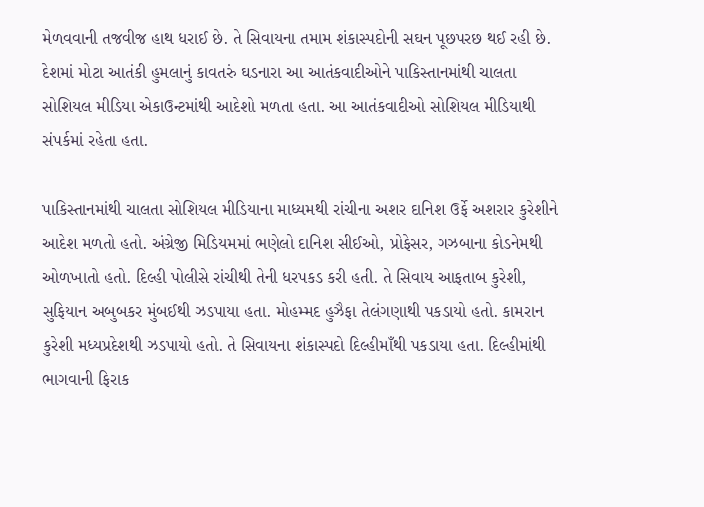મેળવવાની તજવીજ હાથ ધરાઈ છે. તે સિવાયના તમામ શંકાસ્પદોની સઘન પૂછપરછ થઈ રહી છે. દેશમાં મોટા આતંકી હુમલાનું કાવતરું ઘડનારા આ આતંકવાદીઓને પાકિસ્તાનમાંથી ચાલતા સોશિયલ મીડિયા એકાઉન્ટમાંથી આદેશો મળતા હતા. આ આતંકવાદીઓ સોશિયલ મીડિયાથી સંપર્કમાં રહેતા હતા.

પાકિસ્તાનમાંથી ચાલતા સોશિયલ મીડિયાના માધ્યમથી રાંચીના અશર દાનિશ ઉર્ફે અશરાર કુરેશીને આદેશ મળતો હતો. અંગ્રેજી મિડિયમમાં ભણેલો દાનિશ સીઈઓ, પ્રોફેસર, ગઝબાના કોડનેમથી ઓળખાતો હતો. દિલ્હી પોલીસે રાંચીથી તેની ધરપકડ કરી હતી. તે સિવાય આફતાબ કુરેશી, સુફિયાન અબુબકર મુંબઈથી ઝડપાયા હતા. મોહમ્મદ હુઝૈફા તેલંગણાથી પકડાયો હતો. કામરાન કુરેશી મધ્યપ્રદેશથી ઝડપાયો હતો. તે સિવાયના શંકાસ્પદો દિલ્હીમાઁથી પકડાયા હતા. દિલ્હીમાંથી ભાગવાની ફિરાક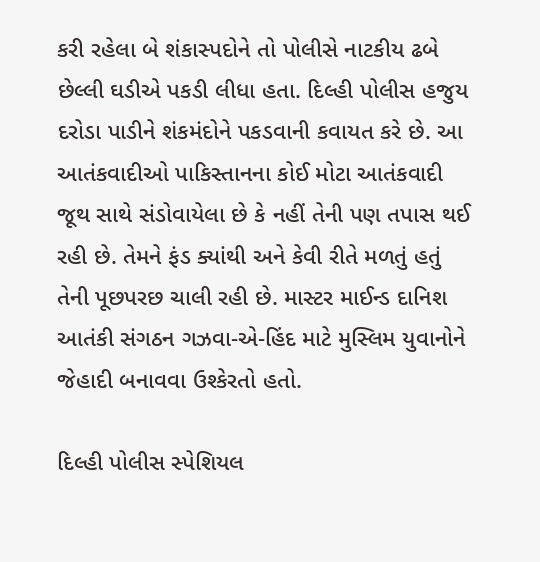કરી રહેલા બે શંકાસ્પદોને તો પોલીસે નાટકીય ઢબે છેલ્લી ઘડીએ પકડી લીધા હતા. દિલ્હી પોલીસ હજુય દરોડા પાડીને શંકમંદોને પકડવાની કવાયત કરે છે. આ આતંકવાદીઓ પાકિસ્તાનના કોઈ મોટા આતંકવાદી જૂથ સાથે સંડોવાયેલા છે કે નહીં તેની પણ તપાસ થઈ રહી છે. તેમને ફંડ ક્યાંથી અને કેવી રીતે મળતું હતું તેની પૂછપરછ ચાલી રહી છે. માસ્ટર માઈન્ડ દાનિશ આતંકી સંગઠન ગઝવા-એ-હિંદ માટે મુસ્લિમ યુવાનોને જેહાદી બનાવવા ઉશ્કેરતો હતો.

દિલ્હી પોલીસ સ્પેશિયલ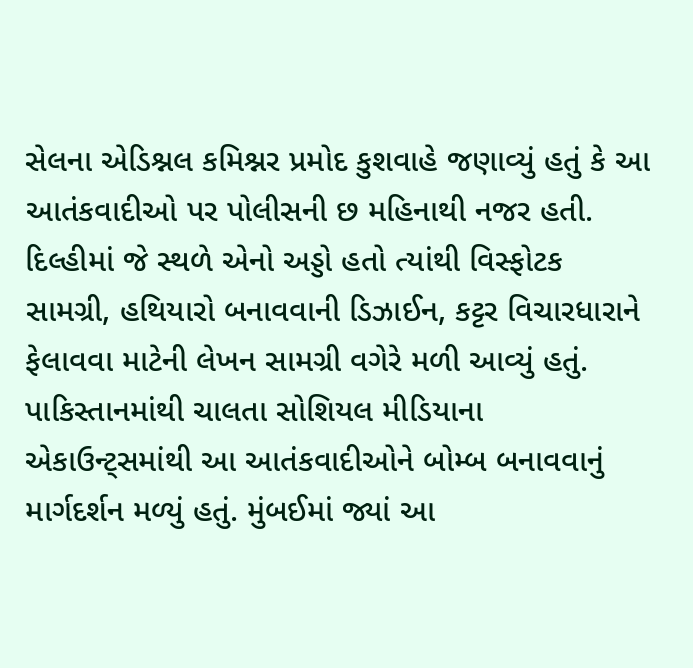સેલના એડિશ્નલ કમિશ્નર પ્રમોદ કુશવાહે જણાવ્યું હતું કે આ આતંકવાદીઓ પર પોલીસની છ મહિનાથી નજર હતી. દિલ્હીમાં જે સ્થળે એનો અડ્ડો હતો ત્યાંથી વિસ્ફોટક સામગ્રી, હથિયારો બનાવવાની ડિઝાઈન, કટ્ટર વિચારધારાને ફેલાવવા માટેની લેખન સામગ્રી વગેરે મળી આવ્યું હતું. પાકિસ્તાનમાંથી ચાલતા સોશિયલ મીડિયાના એકાઉન્ટ્સમાંથી આ આતંકવાદીઓને બોમ્બ બનાવવાનું માર્ગદર્શન મળ્યું હતું. મુંબઈમાં જ્યાં આ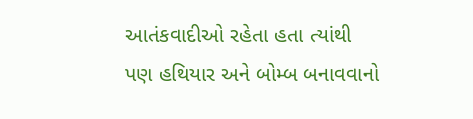આતંકવાદીઓ રહેતા હતા ત્યાંથી પણ હથિયાર અને બોમ્બ બનાવવાનો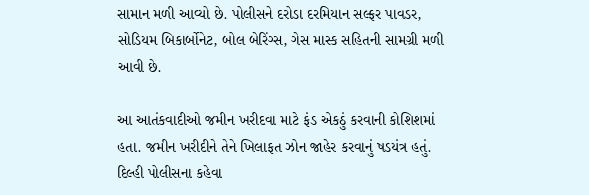સામાન મળી આવ્યો છે. પોલીસને દરોડા દરમિયાન સલ્ફર પાવડર, સોડિયમ બિકાર્બોનેટ, બોલ બેરિંગ્સ, ગેસ માસ્ક સહિતની સામગ્રી મળી આવી છે.

આ આતંકવાદીઓ જમીન ખરીદવા માટે ફંડ એકઠું કરવાની કોશિશમાં હતા. જમીન ખરીદીને તેને ખિલાફત ઝોન જાહેર કરવાનું ષડયંત્ર હતું. દિલ્હી પોલીસના કહેવા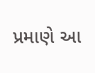પ્રમાણે આ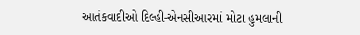આતંકવાદીઓ દિલ્હી-એનસીઆરમાં મોટા હુમલાની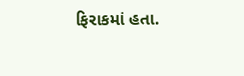ફિરાકમાં હતા.